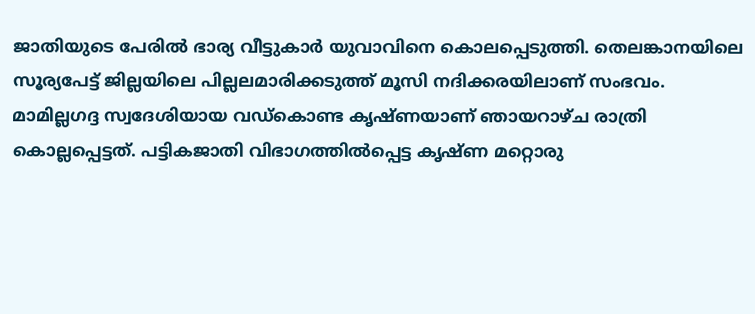ജാതിയുടെ പേരിൽ ഭാര്യ വീട്ടുകാർ യുവാവിനെ കൊലപ്പെടുത്തി. തെലങ്കാനയിലെ സൂര്യപേട്ട് ജില്ലയിലെ പില്ലലമാരിക്കടുത്ത് മൂസി നദിക്കരയിലാണ് സംഭവം. മാമില്ലഗദ്ദ സ്വദേശിയായ വഡ്കൊണ്ട കൃഷ്ണയാണ് ഞായറാഴ്ച രാത്രി കൊല്ലപ്പെട്ടത്. പട്ടികജാതി വിഭാഗത്തിൽപ്പെട്ട കൃഷ്ണ മറ്റൊരു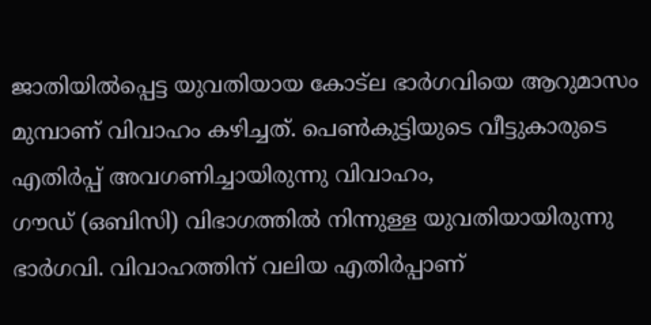ജാതിയിൽപ്പെട്ട യുവതിയായ കോട്ല ഭാർഗവിയെ ആറുമാസം മുമ്പാണ് വിവാഹം കഴിച്ചത്. പെൺകുട്ടിയുടെ വീട്ടുകാരുടെ എതിർപ്പ് അവഗണിച്ചായിരുന്നു വിവാഹം,
ഗൗഡ് (ഒബിസി) വിഭാഗത്തിൽ നിന്നുള്ള യുവതിയായിരുന്നു ഭാർഗവി. വിവാഹത്തിന് വലിയ എതിർപ്പാണ്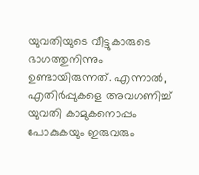യുവതിയുടെ വീട്ടുകാരുടെ ഭാഗത്തുനിന്നും ഉണ്ടായിരുന്നത്. എന്നാൽ, എതിർപ്പുകളെ അവഗണിച്ച് യുവതി കാമുകനൊപ്പം പോകുകയും ഇരുവരും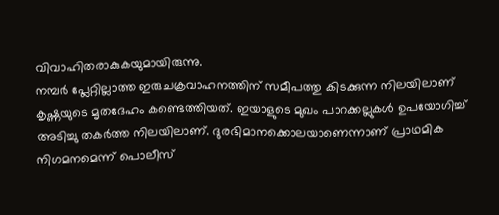വിവാഹിതരാകുകയുമായിരുന്നു.
നമ്പർ പ്ലേറ്റില്ലാത്ത ഇരുചക്രവാഹനത്തിന് സമീപത്തു കിടക്കുന്ന നിലയിലാണ് കൃഷ്ണയുടെ മൃതദേഹം കണ്ടെത്തിയത്. ഇയാളുടെ മുഖം പാറക്കല്ലുകൾ ഉപയോഗിച്ച് അടിച്ചു തകർത്ത നിലയിലാണ്. ദുരഭിമാനക്കൊലയാണെന്നാണ് പ്രാഥമിക നിഗമനമെന്ന് പൊലീസ്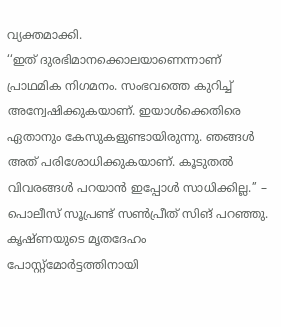വ്യക്തമാക്കി.
‘‘ഇത് ദുരഭിമാനക്കൊലയാണെന്നാണ് പ്രാഥമിക നിഗമനം. സംഭവത്തെ കുറിച്ച് അന്വേഷിക്കുകയാണ്. ഇയാൾക്കെതിരെ ഏതാനും കേസുകളുണ്ടായിരുന്നു. ഞങ്ങൾ അത് പരിശോധിക്കുകയാണ്. കൂടുതൽ വിവരങ്ങൾ പറയാൻ ഇപ്പോൾ സാധിക്കില്ല.’’ – പൊലീസ് സൂപ്രണ്ട് സൺപ്രീത് സിങ് പറഞ്ഞു. കൃഷ്ണയുടെ മൃതദേഹം പോസ്റ്റ്മോർട്ടത്തിനായി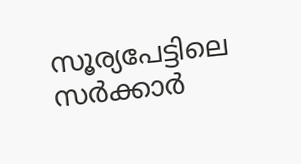സൂര്യപേട്ടിലെ സർക്കാർ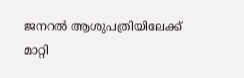ജനറൽ ആശുപത്രിയിലേക്ക് മാറ്റി